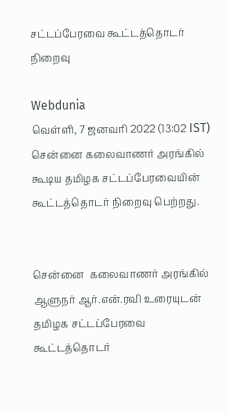சட்டப்பேரவை கூட்டத்தொடர் நிறைவு

Webdunia
வெள்ளி, 7 ஜனவரி 2022 (13:02 IST)
சென்னை கலைவாணர் அரங்கில் கூடிய தமிழக சட்டப்பேரவையின் கூட்டத்தொடர் நிறைவு பெற்றது.


சென்னை  கலைவாணர் அரங்கில் ஆளுநர் ஆர்.என்.ரவி உரையுடன்  தமிழக சட்டப்பேரவை கூட்டத்தொடர்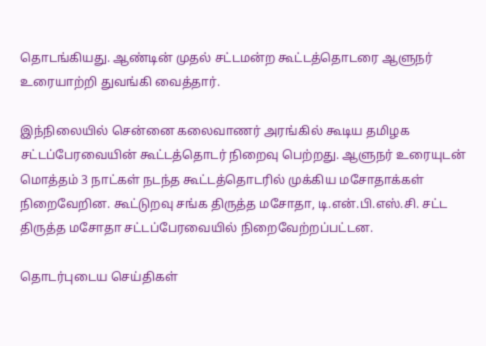தொடங்கியது. ஆண்டின் முதல் சட்டமன்ற கூட்டத்தொடரை ஆளுநர் உரையாற்றி துவங்கி வைத்தார்.

இந்நிலையில் சென்னை கலைவாணர் அரங்கில் கூடிய தமிழக சட்டப்பேரவையின் கூட்டத்தொடர் நிறைவு பெற்றது. ஆளுநர் உரையுடன் மொத்தம் 3 நாட்கள் நடந்த கூட்டத்தொடரில் முக்கிய மசோதாக்கள் நிறைவேறின. கூட்டுறவு சங்க திருத்த மசோதா, டி.என்.பி.எஸ்.சி. சட்ட திருத்த மசோதா சட்டப்பேரவையில் நிறைவேற்றப்பட்டன.

தொடர்புடைய செய்திகள்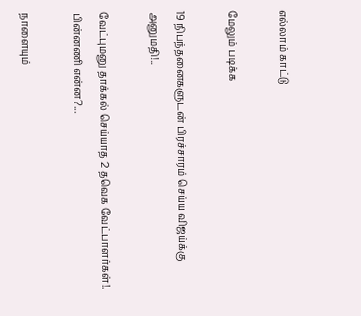எல்லாம் காட்டு

மேலும் படிக்க

19 நிபந்தனைகளுடன் பிரச்சாரம் செய்ய விஜய்க்கு அனுமதி!..

வேட்புமனு தாக்கல் செய்யாத 2 தவெக வேட்பாளர்கள்!. பின்னணி என்ன?...

நாளையும்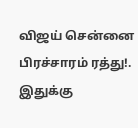விஜய் சென்னை பிரச்சாரம் ரத்து!. இதுக்கு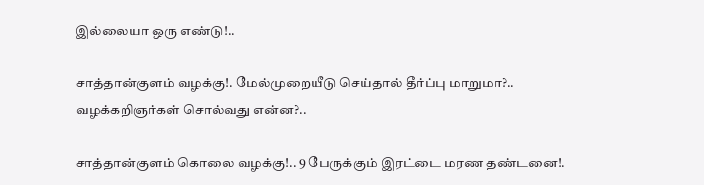இல்லையா ஒரு எண்டு!..

சாத்தான்குளம் வழக்கு!. மேல்முறையீடு செய்தால் தீர்ப்பு மாறுமா?.. வழக்கறிஞர்கள் சொல்வது என்ன?..

சாத்தான்குளம் கொலை வழக்கு!.. 9 பேருக்கும் இரட்டை மரண தண்டனை!.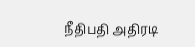நீதிபதி அதிரடி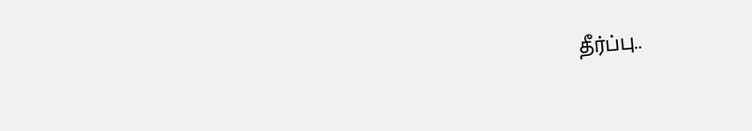தீர்ப்பு..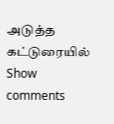அடுத்த கட்டுரையில்
Show comments